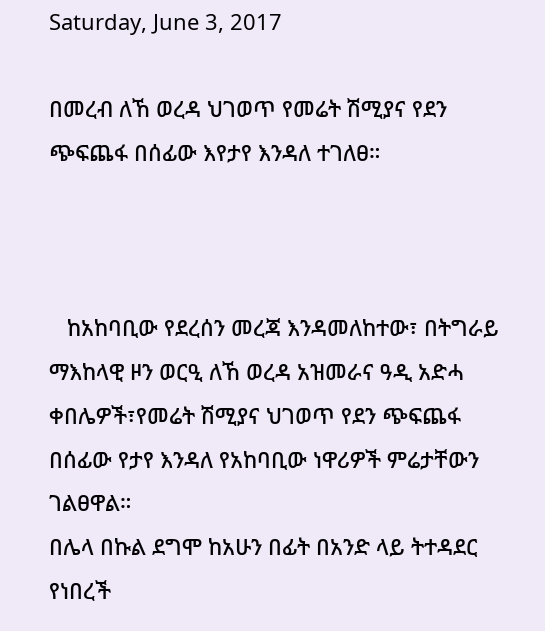Saturday, June 3, 2017

በመረብ ለኸ ወረዳ ህገወጥ የመሬት ሽሚያና የደን ጭፍጨፋ በሰፊው እየታየ እንዳለ ተገለፀ።



   ከአከባቢው የደረሰን መረጃ እንዳመለከተው፣ በትግራይ ማእከላዊ ዞን ወርዒ ለኸ ወረዳ አዝመራና ዓዲ አድሓ ቀበሌዎች፣የመሬት ሽሚያና ህገወጥ የደን ጭፍጨፋ በሰፊው የታየ እንዳለ የአከባቢው ነዋሪዎች ምሬታቸውን ገልፀዋል።
በሌላ በኩል ደግሞ ከአሁን በፊት በአንድ ላይ ትተዳደር የነበረች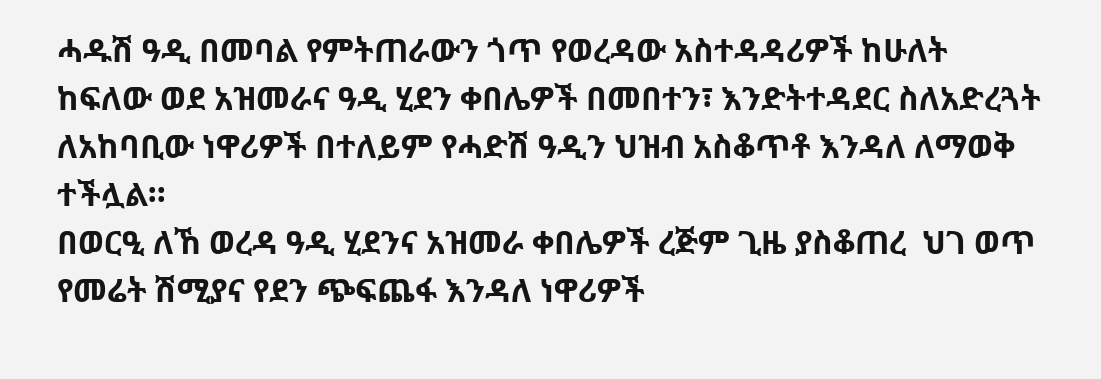ሓዱሽ ዓዲ በመባል የምትጠራውን ጎጥ የወረዳው አስተዳዳሪዎች ከሁለት ከፍለው ወደ አዝመራና ዓዲ ሂደን ቀበሌዎች በመበተን፣ እንድትተዳደር ስለአድረጓት ለአከባቢው ነዋሪዎች በተለይም የሓድሽ ዓዲን ህዝብ አስቆጥቶ እንዳለ ለማወቅ ተችሏል።
በወርዒ ለኸ ወረዳ ዓዲ ሂደንና አዝመራ ቀበሌዎች ረጅም ጊዜ ያስቆጠረ  ህገ ወጥ  የመሬት ሽሚያና የደን ጭፍጨፋ እንዳለ ነዋሪዎች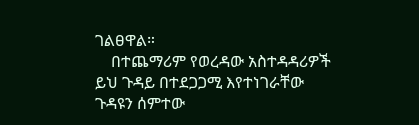ገልፀዋል።
    በተጨማሪም የወረዳው አስተዳዳሪዎች ይህ ጉዳይ በተደጋጋሚ እየተነገራቸው  ጉዳዩን ሰምተው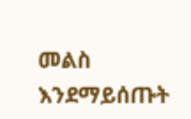መልስ  እንደማይሰጡት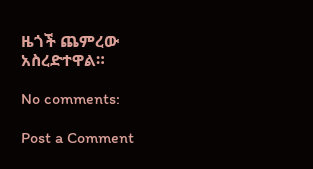ዜጎች ጨምረው አስረድተዋል።

No comments:

Post a Comment